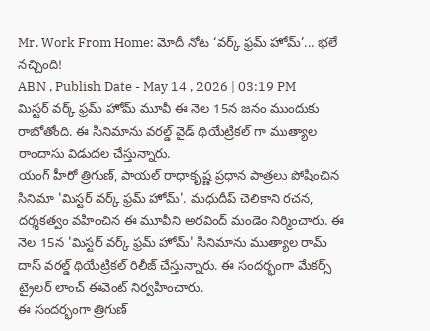Mr. Work From Home: మోదీ నోట ‘వర్క్ ఫ్రమ్ హోమ్’... భలే నచ్చింది!
ABN , Publish Date - May 14 , 2026 | 03:19 PM
మిస్టర్ వర్క్ ఫ్రమ్ హోమ్ మూవీ ఈ నెల 15న జనం ముందుకు రాబోతోంది. ఈ సినిమాను వరల్డ్ వైడ్ థియేట్రికల్ గా ముత్యాల రాందాసు విడుదల చేస్తున్నారు.
యంగ్ హీరో త్రిగుణ్, పాయల్ రాధాకృష్ణ ప్రధాన పాత్రలు పోషించిన సినిమా 'మిస్టర్ వర్క్ ఫ్రమ్ హోమ్'. మధుదీప్ చెలికాని రచన, దర్శకత్వం వహించిన ఈ మూవీని అరవింద్ మండెం నిర్మించారు. ఈ నెల 15న 'మిస్టర్ వర్క్ ఫ్రమ్ హోమ్' సినిమాను ముత్యాల రామ్ దాస్ వరల్డ్ థియేట్రికల్ రిలీజ్ చేస్తున్నారు. ఈ సందర్భంగా మేకర్స్ ట్రైలర్ లాంచ్ ఈవెంట్ నిర్వహించారు.
ఈ సందర్భంగా త్రిగుణ్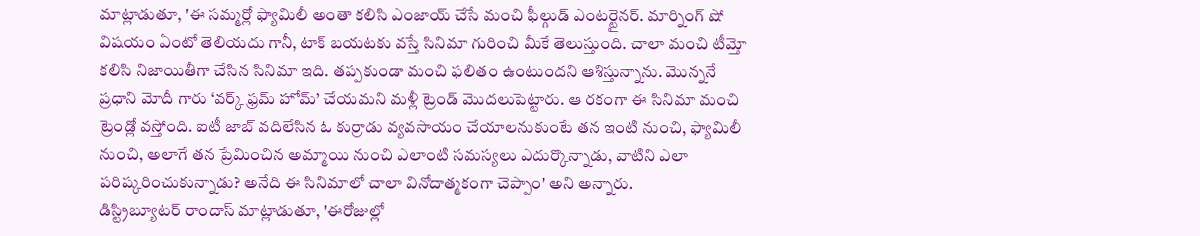మాట్లాడుతూ, 'ఈ సమ్మర్లో ఫ్యామిలీ అంతా కలిసి ఎంజాయ్ చేసే మంచి ఫీల్గుడ్ ఎంటర్టైనర్. మార్నింగ్ షో విషయం ఏంటో తెలియదు గానీ, టాక్ బయటకు వస్తే సినిమా గురించి మీకే తెలుస్తుంది. చాలా మంచి టీమ్తో కలిసి నిజాయితీగా చేసిన సినిమా ఇది. తప్పకుండా మంచి ఫలితం ఉంటుందని ఆశిస్తున్నాను. మొన్ననే ప్రధాని మోదీ గారు ‘వర్క్ ఫ్రమ్ హోమ్’ చేయమని మళ్లీ ట్రెండ్ మొదలుపెట్టారు. ఆ రకంగా ఈ సినిమా మంచి ట్రెండ్లో వస్తోంది. ఐటీ జాబ్ వదిలేసిన ఓ కుర్రాడు వ్యవసాయం చేయాలనుకుంటే తన ఇంటి నుంచి, ఫ్యామిలీ నుంచి, అలాగే తన ప్రేమించిన అమ్మాయి నుంచి ఎలాంటి సమస్యలు ఎదుర్కొన్నాడు, వాటిని ఎలా పరిష్కరించుకున్నాడు? అనేది ఈ సినిమాలో చాలా వినోదాత్మకంగా చెప్పాం' అని అన్నారు.
డిస్ట్రిబ్యూటర్ రాందాస్ మాట్లాడుతూ, 'ఈరోజుల్లో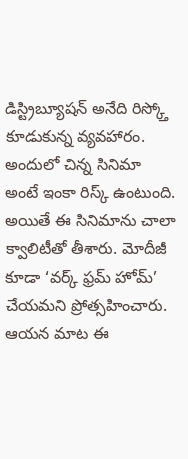డిస్ట్రిబ్యూషన్ అనేది రిస్క్తో కూడుకున్న వ్యవహారం. అందులో చిన్న సినిమా అంటే ఇంకా రిస్క్ ఉంటుంది. అయితే ఈ సినిమాను చాలా క్వాలిటీతో తీశారు. మోదీజీ కూడా ‘వర్క్ ఫ్రమ్ హోమ్’ చేయమని ప్రోత్సహించారు. ఆయన మాట ఈ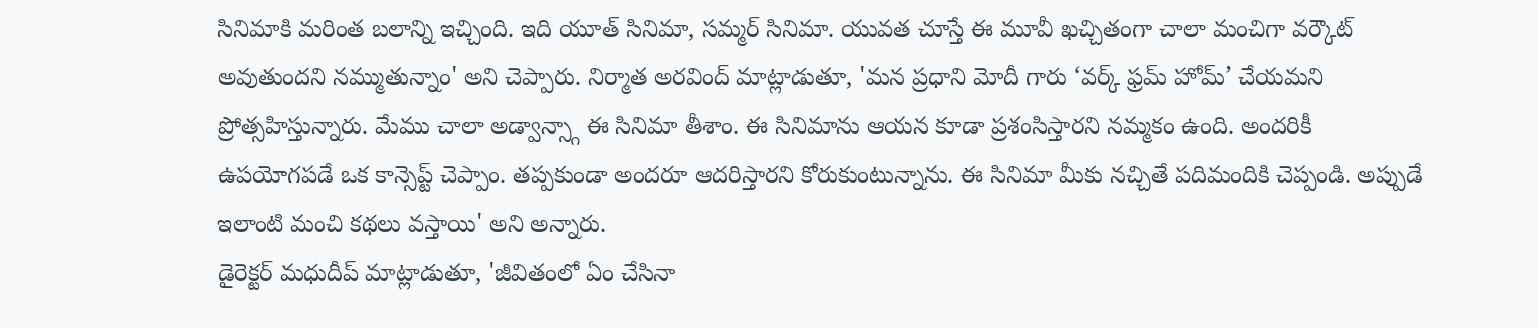సినిమాకి మరింత బలాన్ని ఇచ్చింది. ఇది యూత్ సినిమా, సమ్మర్ సినిమా. యువత చూస్తే ఈ మూవీ ఖచ్చితంగా చాలా మంచిగా వర్కౌట్ అవుతుందని నమ్ముతున్నాం' అని చెప్పారు. నిర్మాత అరవింద్ మాట్లాడుతూ, 'మన ప్రధాని మోదీ గారు ‘వర్క్ ఫ్రమ్ హోమ్’ చేయమని ప్రోత్సహిస్తున్నారు. మేము చాలా అడ్వాన్స్గా ఈ సినిమా తీశాం. ఈ సినిమాను ఆయన కూడా ప్రశంసిస్తారని నమ్మకం ఉంది. అందరికీ ఉపయోగపడే ఒక కాన్సెప్ట్ చెప్పాం. తప్పకుండా అందరూ ఆదరిస్తారని కోరుకుంటున్నాను. ఈ సినిమా మీకు నచ్చితే పదిమందికి చెప్పండి. అప్పుడే ఇలాంటి మంచి కథలు వస్తాయి' అని అన్నారు.
డైరెక్టర్ మధుదీప్ మాట్లాడుతూ, 'జీవితంలో ఏం చేసినా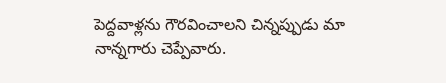పెద్దవాళ్లను గౌరవించాలని చిన్నప్పుడు మా నాన్నగారు చెప్పేవారు.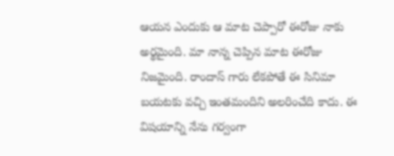ఆయన ఎందుకు ఆ మాట చెప్పారో ఈరోజు నాకు అర్థమైంది. మా నాన్న చెప్పిన మాట ఈరోజు నిజమైంది. రాందాస్ గారు లేకపోతే ఈ సినిమా బయటకు వచ్చి ఇంతమందిని అలరించేది కాదు. ఈ విషయాన్ని నేను గర్వంగా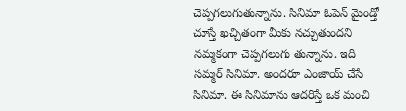చెప్పగలుగుతున్నాను. సినిమా ఓపెన్ మైండ్తో చూస్తే ఖచ్చితంగా మీకు నచ్చుతుందని నమ్మకంగా చెప్పగలుగు తున్నాను. ఇది సమ్మర్ సినిమా. అందరూ ఎంజాయ్ చేసే సినిమా. ఈ సినిమాను ఆదరిస్తే ఒక మంచి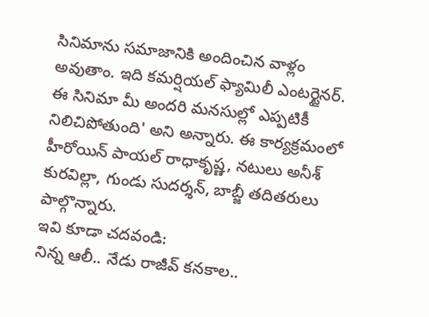సినిమాను సమాజానికి అందించిన వాళ్లం అవుతాం. ఇది కమర్షియల్ ఫ్యామిలీ ఎంటర్టైనర్. ఈ సినిమా మీ అందరి మనసుల్లో ఎప్పటికీ నిలిచిపోతుంది' అని అన్నారు. ఈ కార్యక్రమంలో హీరోయిన్ పాయల్ రాధాకృష్ణ, నటులు అనీశ్ కురవిల్లా, గుండు సుదర్శన్, బాబ్జీ తదితరులు పాల్గొన్నారు.
ఇవి కూడా చదవండి:
నిన్న ఆలీ.. నేడు రాజీవ్ కనకాల..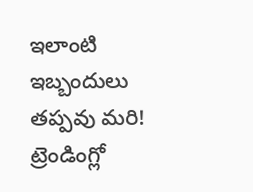ఇలాంటి ఇబ్బందులు తప్పవు మరి!
ట్రెండింగ్లో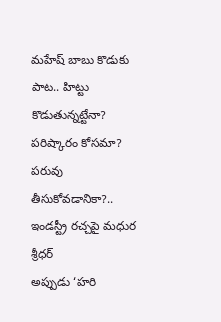మహేష్ బాబు కొడుకు పాట.. హిట్టు కొడుతున్నట్టేనా?
పరిష్కారం కోసమా? పరువు తీసుకోవడానికా?.. ఇండస్ట్రీ రచ్చపై మధుర శ్రీధర్
అప్పుడు ‘హరి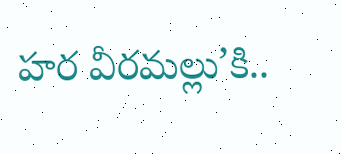హర వీరమల్లు’కి..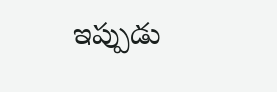ఇప్పుడు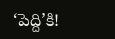‘పెద్ది’కి!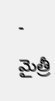- మైత్రీ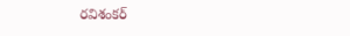రవిశంకర్